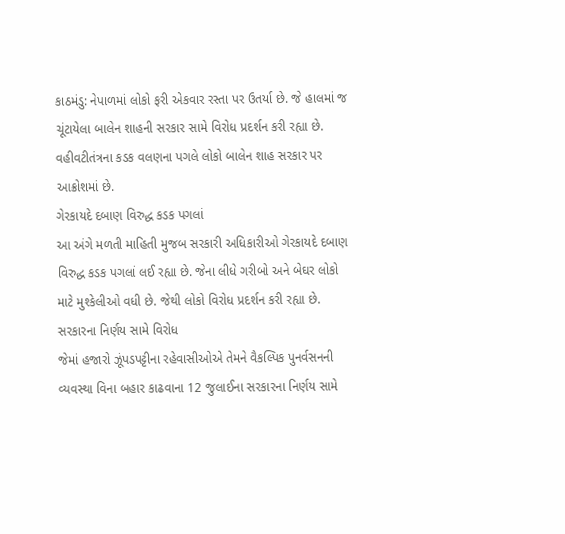કાઠમંડુ: નેપાળમાં લોકો ફરી એકવાર રસ્તા પર ઉતર્યા છે. જે હાલમાં જ ચૂંટાયેલા બાલેન શાહની સરકાર સામે વિરોધ પ્રદર્શન કરી રહ્યા છે. વહીવટીતંત્રના કડક વલણના પગલે લોકો બાલેન શાહ સરકાર પર આક્રોશમાં છે.
ગેરકાયદે દબાણ વિરુદ્ધ કડક પગલાં
આ અંગે મળતી માહિતી મુજબ સરકારી અધિકારીઓ ગેરકાયદે દબાણ વિરુદ્ધ કડક પગલાં લઈ રહ્યા છે. જેના લીધે ગરીબો અને બેઘર લોકો માટે મુશ્કેલીઓ વધી છે. જેથી લોકો વિરોધ પ્રદર્શન કરી રહ્યા છે.
સરકારના નિર્ણય સામે વિરોધ
જેમાં હજારો ઝૂંપડપટ્ટીના રહેવાસીઓએ તેમને વૈકલ્પિક પુનર્વસનની વ્યવસ્થા વિના બહાર કાઢવાના 12 જુલાઈના સરકારના નિર્ણય સામે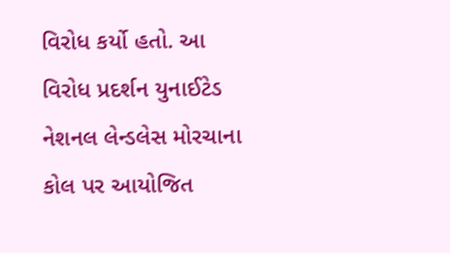વિરોધ કર્યો હતો. આ વિરોધ પ્રદર્શન યુનાઈટેડ નેશનલ લેન્ડલેસ મોરચાના કોલ પર આયોજિત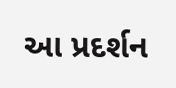આ પ્રદર્શન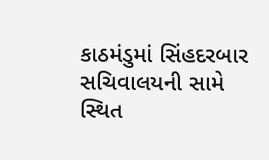કાઠમંડુમાં સિંહદરબાર સચિવાલયની સામે સ્થિત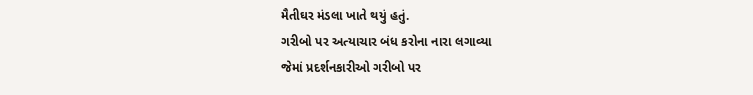મૈતીઘર મંડલા ખાતે થયું હતું.
ગરીબો પર અત્યાચાર બંધ કરોના નારા લગાવ્યા
જેમાં પ્રદર્શનકારીઓ ગરીબો પર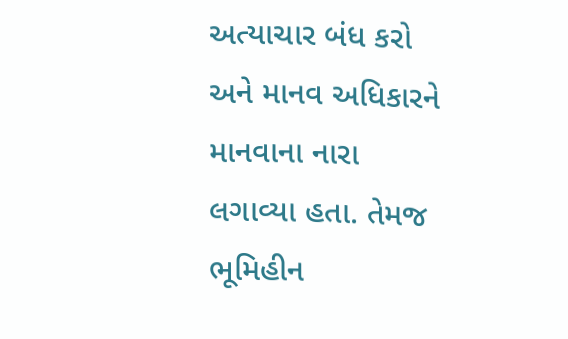અત્યાચાર બંધ કરો અને માનવ અધિકારને માનવાના નારા લગાવ્યા હતા. તેમજ ભૂમિહીન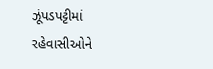ઝૂંપડપટ્ટીમાં રહેવાસીઓને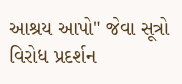આશ્રય આપો" જેવા સૂત્રો વિરોધ પ્રદર્શન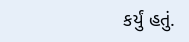કર્યું હતું.